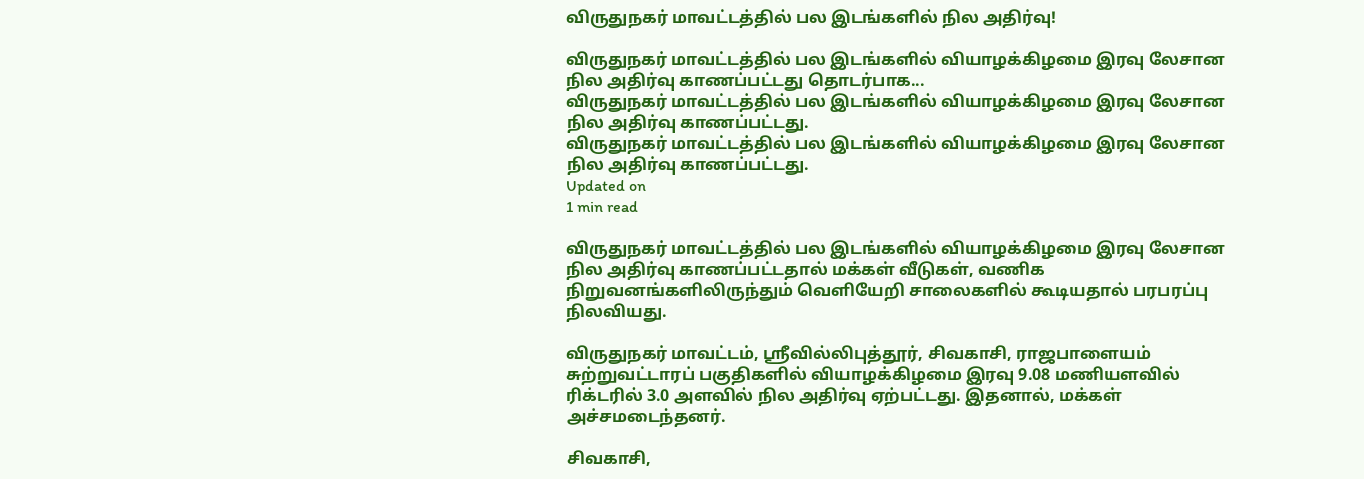விருதுநகர் மாவட்டத்தில் பல இடங்களில் நில அதிர்வு!

விருதுநகர் மாவட்டத்தில் பல இடங்களில் வியாழக்கிழமை இரவு லேசான நில அதிர்வு காணப்பட்டது தொடர்பாக...
விருதுநகர் மாவட்டத்தில் பல இடங்களில் வியாழக்கிழமை இரவு லேசான நில அதிர்வு காணப்பட்டது.
விருதுநகர் மாவட்டத்தில் பல இடங்களில் வியாழக்கிழமை இரவு லேசான நில அதிர்வு காணப்பட்டது.
Updated on
1 min read

விருதுநகர் மாவட்டத்தில் பல இடங்களில் வியாழக்கிழமை இரவு லேசான நில அதிர்வு காணப்பட்டதால் மக்கள் வீடுகள், வணிக நிறுவனங்களிலிருந்தும் வெளியேறி சாலைகளில் கூடியதால் பரபரப்பு நிலவியது.

விருதுநகர் மாவட்டம், ஸ்ரீவில்லிபுத்தூர், சிவகாசி, ராஜபாளையம் சுற்றுவட்டாரப் பகுதிகளில் வியாழக்கிழமை இரவு 9.08 மணியளவில் ரிக்டரில் 3.0 அளவில் நில அதிர்வு ஏற்பட்டது. இதனால், மக்கள் அச்சமடைந்தனர்.

சிவகாசி,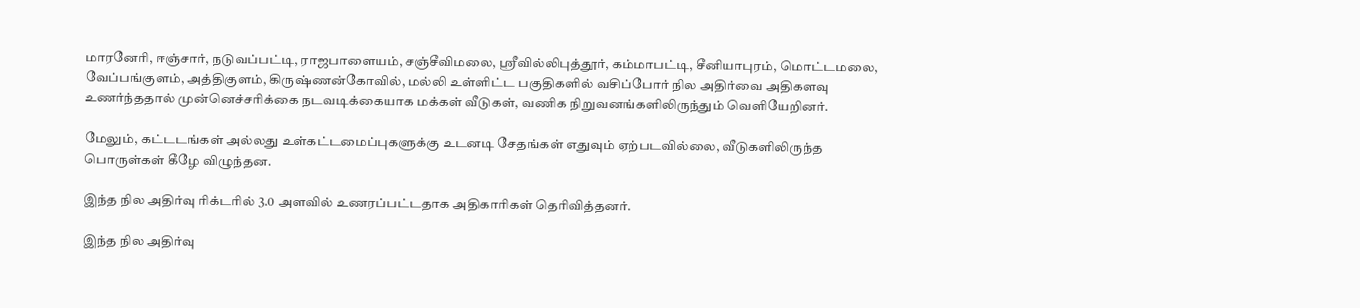மாரனேரி, ஈஞ்சார், நடுவப்பட்டி, ராஜபாளையம், சஞ்சீவிமலை, ஸ்ரீவில்லிபுத்தூர், கம்மாபட்டி, சீனியாபுரம், மொட்டமலை, வேப்பங்குளம், அத்திகுளம், கிருஷ்ணன்கோவில், மல்லி உள்ளிட்ட பகுதிகளில் வசிப்போர் நில அதிர்வை அதிகளவு உணர்ந்ததால் முன்னெச்சரிக்கை நடவடிக்கையாக மக்கள் வீடுகள், வணிக நிறுவனங்களிலிருந்தும் வெளியேறினர்.

மேலும், கட்டடங்கள் அல்லது உள்கட்டமைப்புகளுக்கு உடனடி சேதங்கள் எதுவும் ஏற்படவில்லை, வீடுகளிலிருந்த பொருள்கள் கீழே விழுந்தன.

இந்த நில அதிர்வு ரிக்டரில் 3.0 அளவில் உணரப்பட்டதாக அதிகாரிகள் தெரிவித்தனர்.

இந்த நில அதிர்வு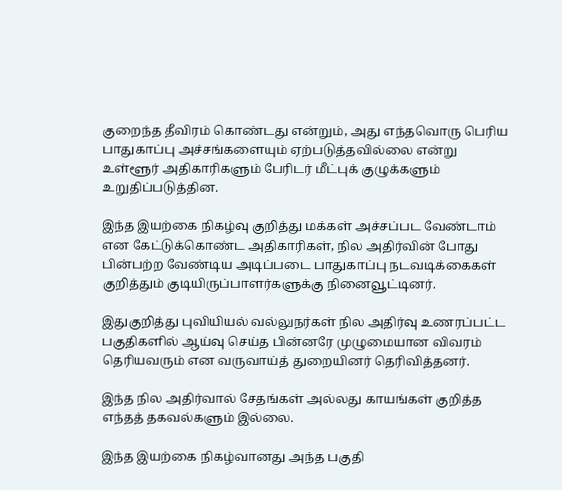குறைந்த தீவிரம் கொண்டது என்றும், அது எந்தவொரு பெரிய பாதுகாப்பு அச்சங்களையும் ஏற்படுத்தவில்லை என்று உள்ளூர் அதிகாரிகளும் பேரிடர் மீட்புக் குழுக்களும் உறுதிப்படுத்தின.

இந்த இயற்கை நிகழ்வு குறித்து மக்கள் அச்சப்பட வேண்டாம் என கேட்டுக்கொண்ட அதிகாரிகள், நில அதிர்வின் போது பின்பற்ற வேண்டிய அடிப்படை பாதுகாப்பு நடவடிக்கைகள் குறித்தும் குடியிருப்பாளர்களுக்கு நினைவூட்டினர்.

இதுகுறித்து புவியியல் வல்லுநர்கள் நில அதிர்வு உணரப்பட்ட பகுதிகளில் ஆய்வு செய்த பின்னரே முழுமையான விவரம் தெரியவரும் என வருவாய்த் துறையினர் தெரிவித்தனர்.

இந்த நில அதிர்வால் சேதங்கள் அல்லது காயங்கள் குறித்த எந்தத் தகவல்களும் இல்லை.

இந்த இயற்கை நிகழ்வானது அந்த பகுதி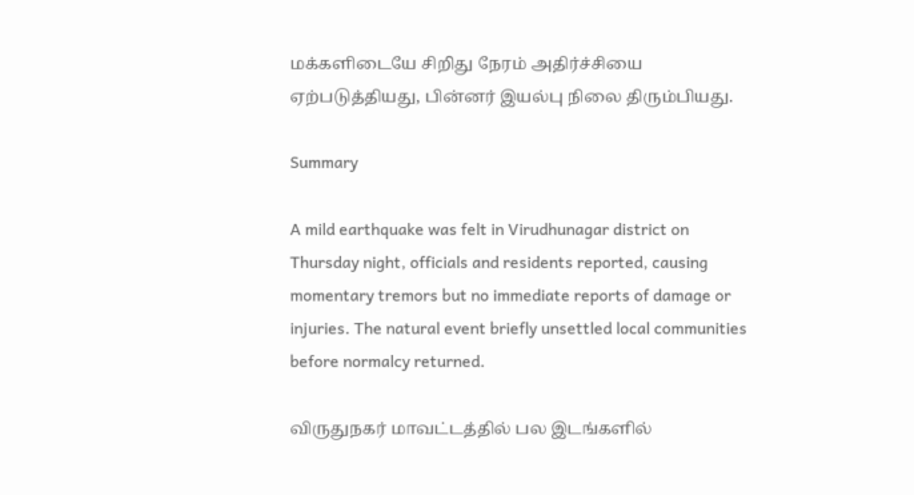மக்களிடையே சிறிது நேரம் அதிர்ச்சியை ஏற்படுத்தியது, பின்னர் இயல்பு நிலை திரும்பியது.

Summary

A mild earthquake was felt in Virudhunagar district on Thursday night, officials and residents reported, causing momentary tremors but no immediate reports of damage or injuries. The natural event briefly unsettled local communities before normalcy returned.

விருதுநகர் மாவட்டத்தில் பல இடங்களில்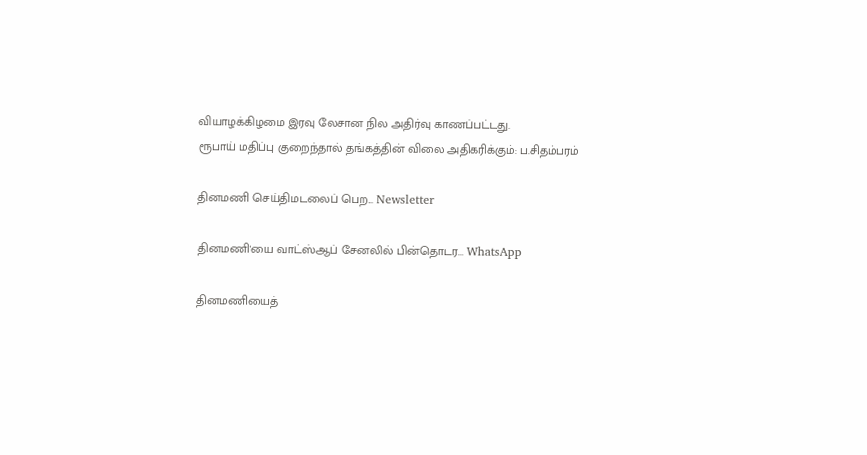வியாழக்கிழமை இரவு லேசான நில அதிர்வு காணப்பட்டது.
ரூபாய் மதிப்பு குறைந்தால் தங்கத்தின் விலை அதிகரிக்கும்: ப.சிதம்பரம்

தினமணி செய்திமடலைப் பெற... Newsletter

தினமணி'யை வாட்ஸ்ஆப் சேனலில் பின்தொடர... WhatsApp

தினமணியைத்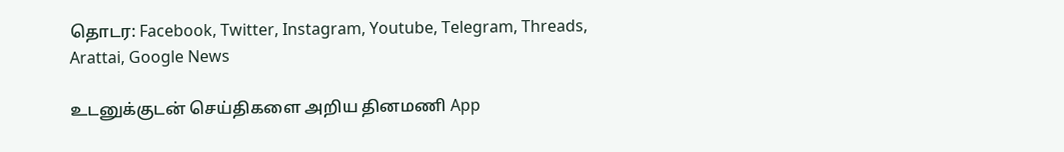தொடர: Facebook, Twitter, Instagram, Youtube, Telegram, Threads, Arattai, Google News

உடனுக்குடன் செய்திகளை அறிய தினமணி App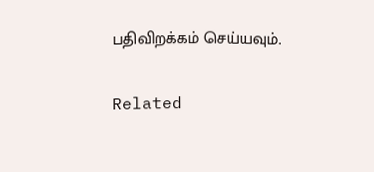பதிவிறக்கம் செய்யவும்.

Related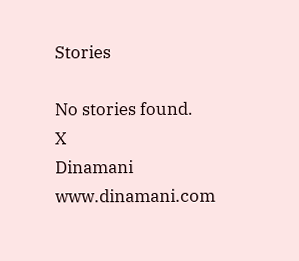Stories

No stories found.
X
Dinamani
www.dinamani.com